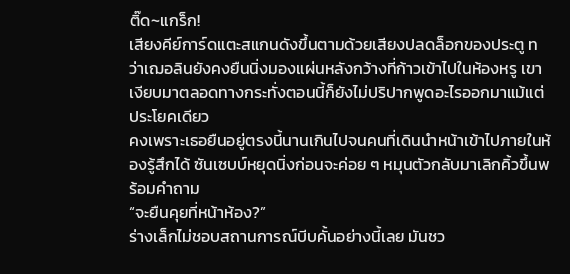ติ๊ด~แกร็ก!
เสียงคีย์การ์ดแตะสแกนดังขึ้นตามด้วยเสียงปลดล็อกของประตู ทว่าเฌอลินยังคงยืนนิ่งมองแผ่นหลังกว้างที่ก้าวเข้าไปในห้องหรู เขาเงียบมาตลอดทางกระทั่งตอนนี้ก็ยังไม่ปริปากพูดอะไรออกมาแม้แต่ประโยคเดียว
คงเพราะเธอยืนอยู่ตรงนี้นานเกินไปจนคนที่เดินนำหน้าเข้าไปภายในห้องรู้สึกได้ ซันเซบบ์หยุดนิ่งก่อนจะค่อย ๆ หมุนตัวกลับมาเลิกคิ้วขึ้นพร้อมคำถาม
“จะยืนคุยที่หน้าห้อง?”
ร่างเล็กไม่ชอบสถานการณ์บีบคั้นอย่างนี้เลย มันชว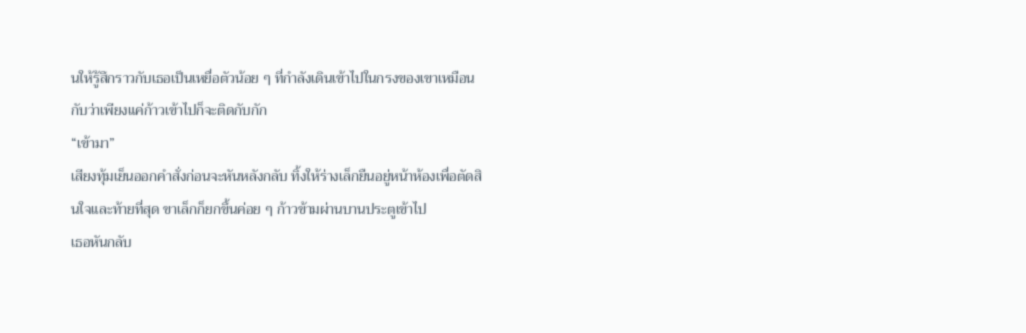นให้รู้สึกราวกับเธอเป็นเหยื่อตัวน้อย ๆ ที่กำลังเดินเข้าไปในกรงของเขาเหมือนกับว่าเพียงแค่ก้าวเข้าไปก็จะติดกับกัก
“เข้ามา”
เสียงทุ้มเย็นออกคำสั่งก่อนจะหันหลังกลับ ทิ้งให้ร่างเล็กยืนอยู่หน้าห้องเพื่อตัดสินใจและท้ายที่สุด ขาเล็กก็ยกขึ้นค่อย ๆ ก้าวข้ามผ่านบานประตูเข้าไป
เธอหันกลับ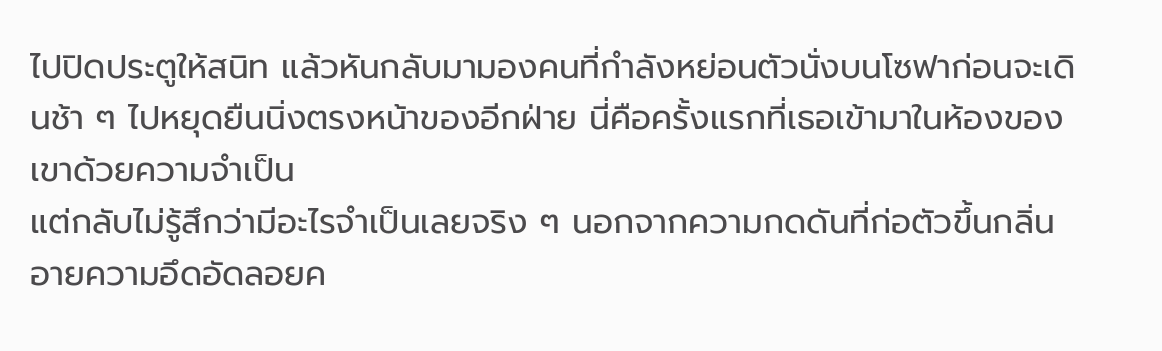ไปปิดประตูให้สนิท แล้วหันกลับมามองคนที่กำลังหย่อนตัวนั่งบนโซฟาก่อนจะเดินช้า ๆ ไปหยุดยืนนิ่งตรงหน้าของอีกฝ่าย นี่คือครั้งแรกที่เธอเข้ามาในห้องของเขาด้วยความจำเป็น
แต่กลับไม่รู้สึกว่ามีอะไรจำเป็นเลยจริง ๆ นอกจากความกดดันที่ก่อตัวขึ้นกลิ่นอายความอึดอัดลอยค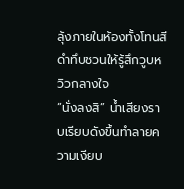ลุ้งภายในห้องทั้งโทนสีดำทึบชวนให้รู้สึกวูบหวิวกลางใจ
“นั่งลงสิ” น้ำเสียงราบเรียบดังขึ้นทำลายความเงียบ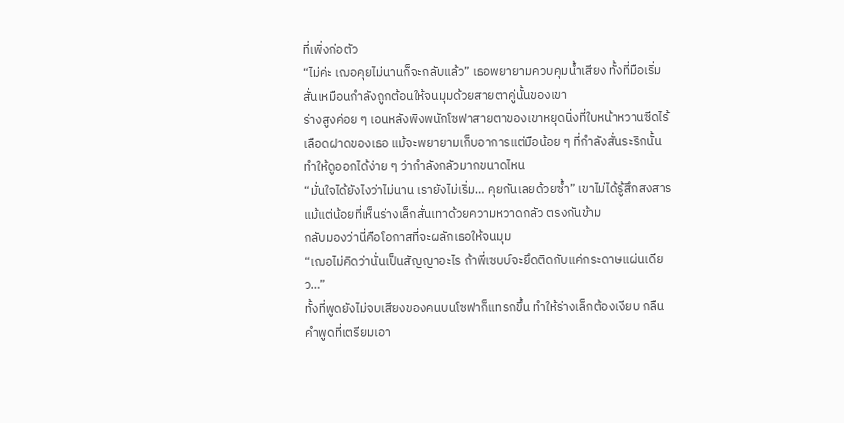ที่เพิ่งก่อตัว
“ไม่ค่ะ เฌอคุยไม่นานก็จะกลับแล้ว” เธอพยายามควบคุมน้ำเสียง ทั้งที่มือเริ่มสั่นเหมือนกำลังถูกต้อนให้จนมุมด้วยสายตาคู่นั้นของเขา
ร่างสูงค่อย ๆ เอนหลังพิงพนักโซฟาสายตาของเขาหยุดนิ่งที่ใบหน้าหวานซีดไร้เลือดฝาดของเธอ แม้จะพยายามเก็บอาการแต่มือน้อย ๆ ที่กำลังสั่นระริกนั้นทำให้ดูออกได้ง่าย ๆ ว่ากำลังกลัวมากขนาดไหน
“มั่นใจได้ยังไงว่าไม่นาน เรายังไม่เริ่ม… คุยกันเลยด้วยซ้ำ” เขาไม่ได้รู้สึกสงสารแม้แต่น้อยที่เห็นร่างเล็กสั่นเทาด้วยความหวาดกลัว ตรงกันข้าม
กลับมองว่านี่คือโอกาสที่จะผลักเธอให้จนมุม
“เฌอไม่คิดว่านั่นเป็นสัญญาอะไร ถ้าพี่เซบบ์จะยึดติดกับแค่กระดาษแผ่นเดียว…”
ทั้งที่พูดยังไม่จบเสียงของคนบนโซฟาก็แทรกขึ้น ทำให้ร่างเล็กต้องเงียบ กลืนคำพูดที่เตรียมเอา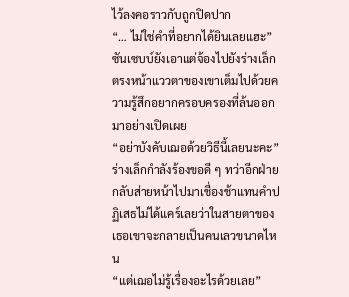ไว้ลงคอราวกับถูกปิดปาก
“… ไม่ใช่คำที่อยากได้ยินเลยแฮะ” ซันเซบบ์ยังเอาแต่จ้องไปยังร่างเล็กตรงหน้าแววตาของเขาเต็มไปด้วยความรู้สึกอยากครอบครองที่ล้นออกมาอย่างเปิดเผย
“อย่าบังคับเฌอด้วยวิธีนี้เลยนะคะ”
ร่างเล็กกำลังร้องขอดี ๆ ทว่าอีกฝ่ายกลับส่ายหน้าไปมาเชื่องช้าแทนคำปฏิเสธไม่ได้แคร์เลยว่าในสายตาของเธอเขาจะกลายเป็นคนเลวขนาดไหน
“แต่เฌอไม่รู้เรื่องอะไรด้วยเลย”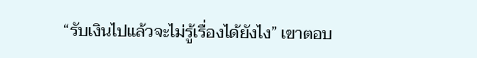“รับเงินไปแล้วจะไม่รู้เรื่องได้ยังไง” เขาตอบ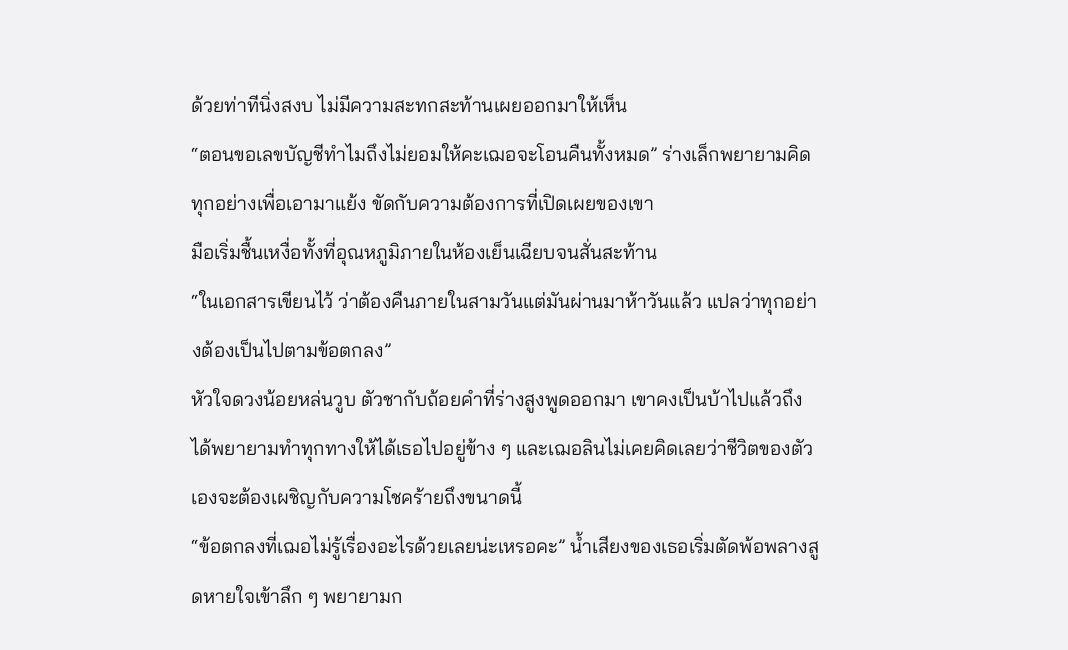ด้วยท่าทีนิ่งสงบ ไม่มีความสะทกสะท้านเผยออกมาให้เห็น
“ตอนขอเลขบัญชีทำไมถึงไม่ยอมให้คะเฌอจะโอนคืนทั้งหมด” ร่างเล็กพยายามคิดทุกอย่างเพื่อเอามาแย้ง ขัดกับความต้องการที่เปิดเผยของเขา
มือเริ่มชื้นเหงื่อทั้งที่อุณหภูมิภายในห้องเย็นเฉียบจนสั่นสะท้าน
“ในเอกสารเขียนไว้ ว่าต้องคืนภายในสามวันแต่มันผ่านมาห้าวันแล้ว แปลว่าทุกอย่างต้องเป็นไปตามข้อตกลง”
หัวใจดวงน้อยหล่นวูบ ตัวชากับถ้อยคำที่ร่างสูงพูดออกมา เขาคงเป็นบ้าไปแล้วถึงได้พยายามทำทุกทางให้ได้เธอไปอยู่ข้าง ๆ และเฌอลินไม่เคยคิดเลยว่าชีวิตของตัวเองจะต้องเผชิญกับความโชคร้ายถึงขนาดนี้
“ข้อตกลงที่เฌอไม่รู้เรื่องอะไรด้วยเลยน่ะเหรอคะ” น้ำเสียงของเธอเริ่มตัดพ้อพลางสูดหายใจเข้าลึก ๆ พยายามก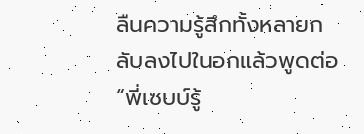ลืนความรู้สึกทั้งหลายกลับลงไปในอกแล้วพูดต่อ “พี่เซบบ์รู้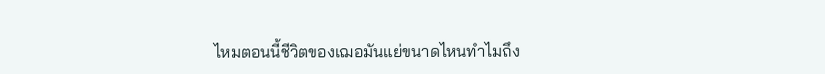ไหมตอนนี้ชีวิตของเฌอมันแย่ขนาดไหนทำไมถึง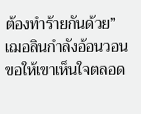ต้องทำร้ายกันด้วย”
เฌอลินกำลังอ้อนวอนขอให้เขาเห็นใจตลอด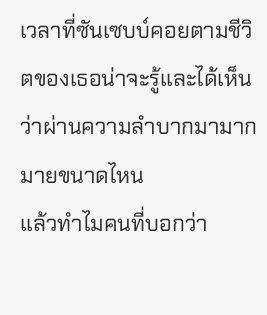เวลาที่ซันเซบบ์คอยตามชีวิตของเธอน่าจะรู้และได้เห็นว่าผ่านความลำบากมามากมายขนาดไหน
แล้วทำไมคนที่บอกว่า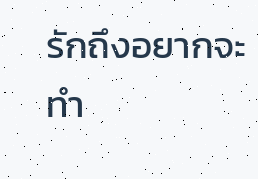รักถึงอยากจะทำ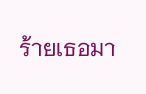ร้ายเธอมา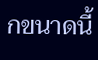กขนาดนี้